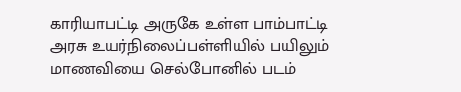காரியாபட்டி அருகே உள்ள பாம்பாட்டி அரசு உயர்நிலைப்பள்ளியில் பயிலும் மாணவியை செல்போனில் படம்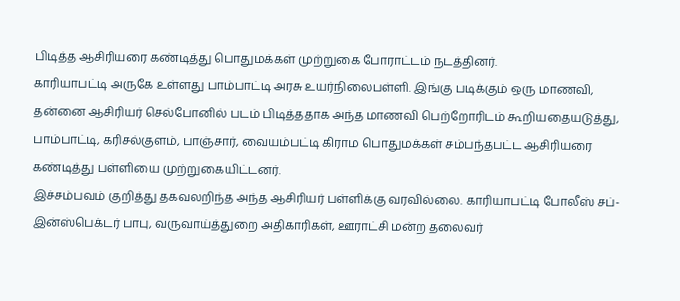பிடித்த ஆசிரியரை கண்டித்து பொதுமக்கள் முற்றுகை போராட்டம் நடத்தினர்.
காரியாபட்டி அருகே உள்ளது பாம்பாட்டி அரசு உயர்நிலைபள்ளி. இங்கு படிக்கும் ஒரு மாணவி, தன்னை ஆசிரியர் செல்போனில் படம் பிடித்ததாக அந்த மாணவி பெற்றோரிடம் கூறியதையடுத்து, பாம்பாட்டி, கரிசல்குளம், பாஞ்சார், வையம்பட்டி கிராம பொதுமக்கள் சம்பந்தபட்ட ஆசிரியரை கண்டித்து பள்ளியை முற்றுகையிட்டனர்.
இச்சம்பவம் குறித்து தகவலறிந்த அந்த ஆசிரியர் பள்ளிக்கு வரவில்லை. காரியாபட்டி போலீஸ் சப்-இன்ஸ்பெக்டர் பாபு, வருவாய்த்துறை அதிகாரிகள், ஊராட்சி மன்ற தலைவர்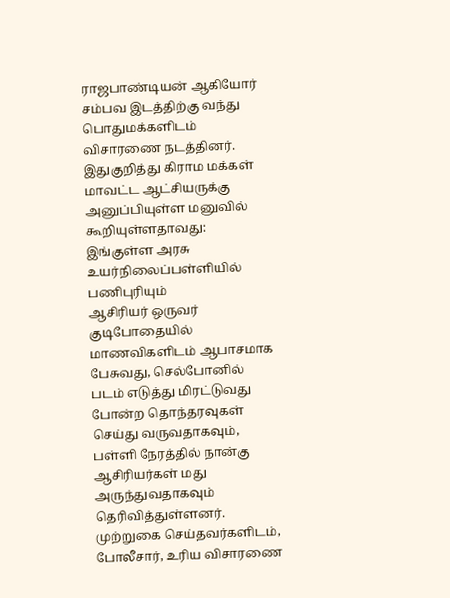ராஜபாண்டியன் ஆகியோர் சம்பவ இடத்திற்கு வந்து பொதுமக்களிடம் விசாரணை நடத்தினர். இதுகுறித்து கிராம மக்கள் மாவட்ட ஆட்சியருக்கு அனுப்பியுள்ள மனுவில் கூறியுள்ளதாவது: இங்குள்ள அரசு உயர்நிலைப்பள்ளியில் பணிபுரியும்
ஆசிரியர் ஒருவர் குடிபோதையில் மாணவிகளிடம் ஆபாசமாக பேசுவது, செல்போனில் படம் எடுத்து மிரட்டுவது போன்ற தொந்தரவுகள் செய்து வருவதாகவும், பள்ளி நேரத்தில் நான்கு ஆசிரியர்கள் மது அருந்துவதாகவும் தெரிவித்துள்ளனர். முற்றுகை செய்தவர்களிடம், போலீசார், உரிய விசாரணை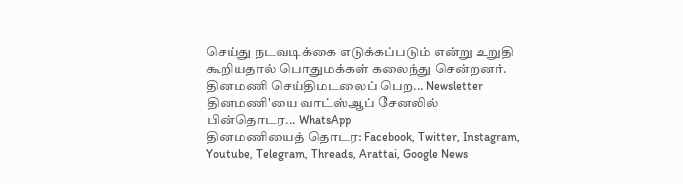செய்து நடவடிக்கை எடுக்கப்படும் என்று உறுதி கூறியதால் பொதுமக்கள் கலைந்து சென்றனர்.
தினமணி செய்திமடலைப் பெற... Newsletter
தினமணி'யை வாட்ஸ்ஆப் சேனலில் பின்தொடர... WhatsApp
தினமணியைத் தொடர: Facebook, Twitter, Instagram, Youtube, Telegram, Threads, Arattai, Google News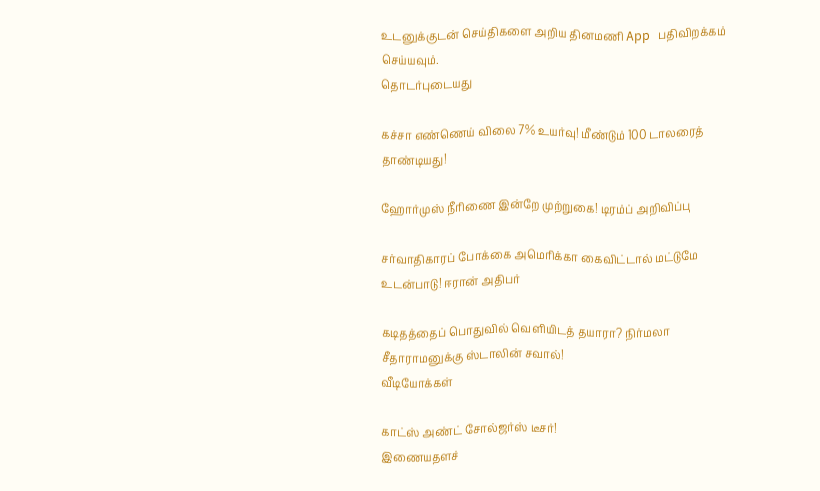உடனுக்குடன் செய்திகளை அறிய தினமணி App பதிவிறக்கம் செய்யவும்.
தொடர்புடையது

கச்சா எண்ணெய் விலை 7% உயர்வு! மீண்டும் 100 டாலரைத் தாண்டியது!

ஹோர்முஸ் நீரிணை இன்றே முற்றுகை! டிரம்ப் அறிவிப்பு

சர்வாதிகாரப் போக்கை அமெரிக்கா கைவிட்டால் மட்டுமே உடன்பாடு! ஈரான் அதிபர்

கடிதத்தைப் பொதுவில் வெளியிடத் தயாரா? நிர்மலா சீதாராமனுக்கு ஸ்டாலின் சவால்!
வீடியோக்கள்

காட்ஸ் அண்ட் சோல்ஜர்ஸ் டீசர்!
இணையதளச்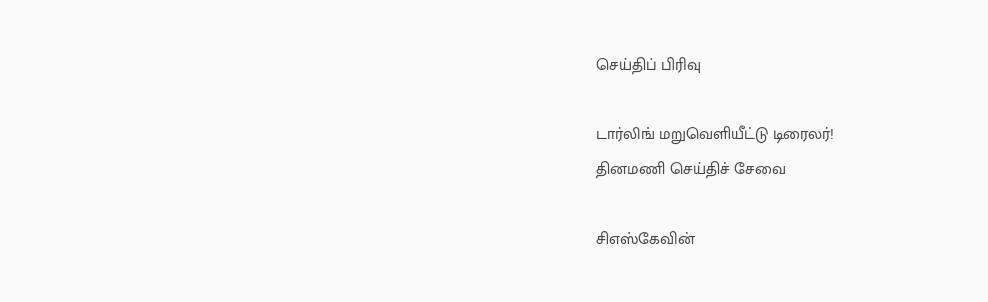செய்திப் பிரிவு

டார்லிங் மறுவெளியீட்டு டிரைலர்!
தினமணி செய்திச் சேவை

சிஎஸ்கேவின்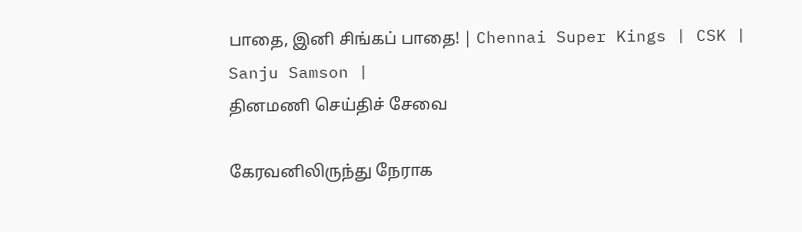பாதை, இனி சிங்கப் பாதை! | Chennai Super Kings | CSK | Sanju Samson |
தினமணி செய்திச் சேவை

கேரவனிலிருந்து நேராக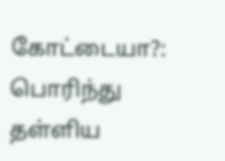கோட்டையா?: பொரிந்து தள்ளிய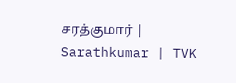சரத்குமார் | Sarathkumar | TVK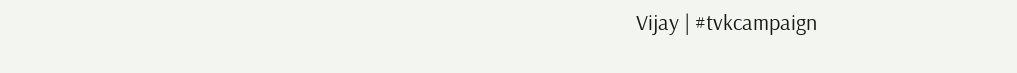Vijay | #tvkcampaign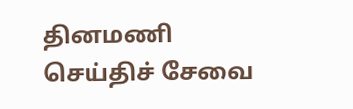தினமணி செய்திச் சேவை